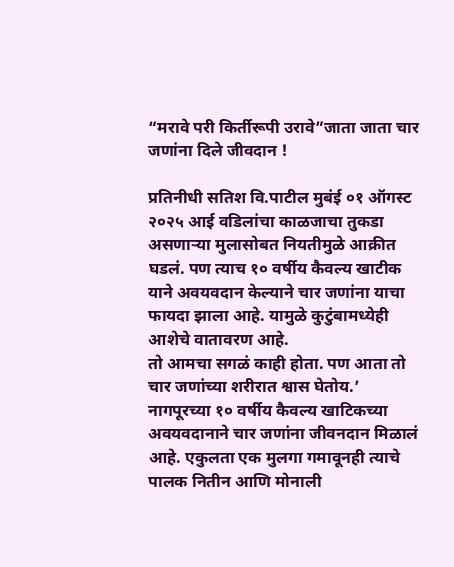“मरावे परी किर्तीरूपी उरावे”जाता जाता चार जणांना दिले जीवदान !

प्रतिनीधी सतिश वि.पाटील मुबंई ०१ ऑगस्ट २०२५ आई वडिलांचा काळजाचा तुकडा असणाऱ्या मुलासोबत नियतीमुळे आक्रीत घडलं. पण त्याच १० वर्षीय कैवल्य खाटीक याने अवयवदान केल्याने चार जणांना याचा फायदा झाला आहे. यामुळे कुटुंबामध्येही आशेचे वातावरण आहे.
तो आमचा सगळं काही होता. पण आता तो चार जणांच्या शरीरात श्वास घेतोय.’ नागपूरच्या १० वर्षीय कैवल्य खाटिकच्या अवयवदानाने चार जणांना जीवनदान मिळालं आहे. एकुलता एक मुलगा गमावूनही त्याचे पालक नितीन आणि मोनाली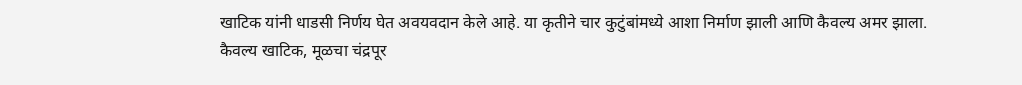खाटिक यांनी धाडसी निर्णय घेत अवयवदान केले आहे. या कृतीने चार कुटुंबांमध्ये आशा निर्माण झाली आणि कैवल्य अमर झाला.
कैवल्य खाटिक, मूळचा चंद्रपूर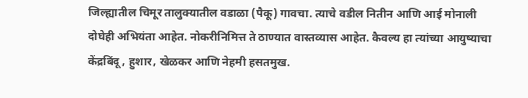जिल्ह्यातील चिमूर तालुक्यातील वडाळा (पैकू) गावचा. त्याचे वडील नितीन आणि आई मोनाली दोघेही अभियंता आहेत. नोकरीनिमित्त ते ठाण्यात वास्तव्यास आहेत. कैवल्य हा त्यांच्या आयुष्याचा केंद्रबिंदू , हुशार, खेळकर आणि नेहमी हसतमुख.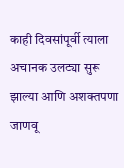काही दिवसांपूर्वी त्याला अचानक उलट्या सुरू झाल्या आणि अशक्तपणा जाणवू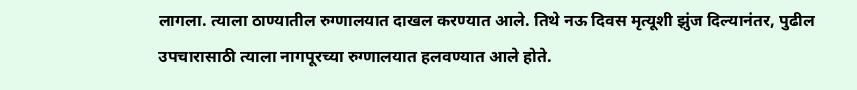लागला. त्याला ठाण्यातील रुग्णालयात दाखल करण्यात आले. तिथे नऊ दिवस मृत्यूशी झुंज दिल्यानंतर, पुढील उपचारासाठी त्याला नागपूरच्या रुग्णालयात हलवण्यात आले होते.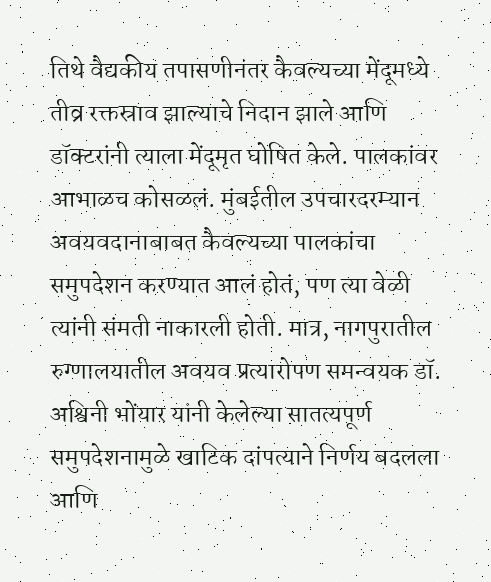तिथे वैद्यकीय तपासणीनंतर कैवल्यच्या मेंदूमध्ये तीव्र रक्तस्राव झाल्याचे निदान झाले आणि डॉक्टरांनी त्याला मेंदूमृत घोषित केले. पालकांवर आभाळच कोसळलं. मुंबईतील उपचारदरम्यान अवयवदानाबाबत कैवल्यच्या पालकांचा समुपदेशन करण्यात आलं होतं, पण त्या वेळी त्यांनी संमती नाकारली होती. मात्र, नागपुरातील रुग्णालयातील अवयव प्रत्यारोपण समन्वयक डॉ. अश्विनी भोंयार यांनी केलेल्या सातत्यपूर्ण समुपदेशनामुळे खाटिक दांपत्याने निर्णय बदलला आणि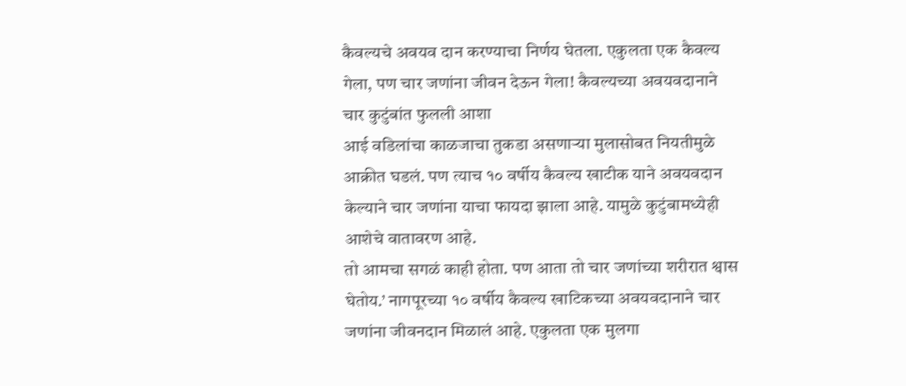कैवल्यचे अवयव दान करण्याचा निर्णय घेतला. एकुलता एक कैवल्य गेला, पण चार जणांना जीवन देऊन गेला! कैवल्यच्या अवयवदानाने चार कुटुंबांत फुलली आशा
आई वडिलांचा काळजाचा तुकडा असणाऱ्या मुलासोबत नियतीमुळे आक्रीत घडलं. पण त्याच १० वर्षीय कैवल्य खाटीक याने अवयवदान केल्याने चार जणांना याचा फायदा झाला आहे. यामुळे कुटुंबामध्येही आशेचे वातावरण आहे.
तो आमचा सगळं काही होता. पण आता तो चार जणांच्या शरीरात श्वास घेतोय.’ नागपूरच्या १० वर्षीय कैवल्य खाटिकच्या अवयवदानाने चार जणांना जीवनदान मिळालं आहे. एकुलता एक मुलगा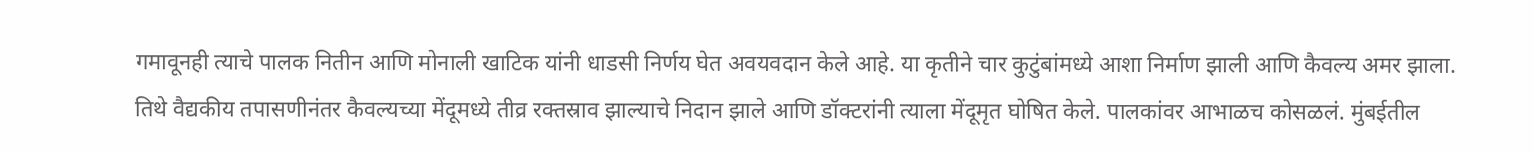गमावूनही त्याचे पालक नितीन आणि मोनाली खाटिक यांनी धाडसी निर्णय घेत अवयवदान केले आहे. या कृतीने चार कुटुंबांमध्ये आशा निर्माण झाली आणि कैवल्य अमर झाला.
तिथे वैद्यकीय तपासणीनंतर कैवल्यच्या मेंदूमध्ये तीव्र रक्तस्राव झाल्याचे निदान झाले आणि डॉक्टरांनी त्याला मेंदूमृत घोषित केले. पालकांवर आभाळच कोसळलं. मुंबईतील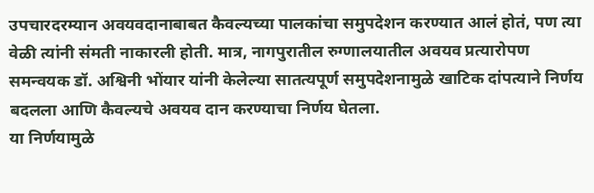उपचारदरम्यान अवयवदानाबाबत कैवल्यच्या पालकांचा समुपदेशन करण्यात आलं होतं, पण त्या वेळी त्यांनी संमती नाकारली होती. मात्र, नागपुरातील रुग्णालयातील अवयव प्रत्यारोपण समन्वयक डॉ. अश्विनी भोंयार यांनी केलेल्या सातत्यपूर्ण समुपदेशनामुळे खाटिक दांपत्याने निर्णय बदलला आणि कैवल्यचे अवयव दान करण्याचा निर्णय घेतला.
या निर्णयामुळे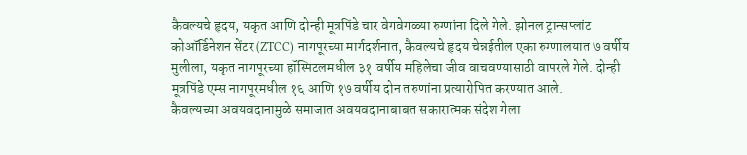कैवल्यचे हृदय, यकृत आणि दोन्ही मूत्रपिंडे चार वेगवेगळ्या रुग्णांना दिले गेले. झोनल ट्रान्सप्लांट कोऑर्डिनेशन सेंटर (ZTCC) नागपूरच्या मार्गदर्शनात, कैवल्यचे हृदय चेन्नईतील एका रुग्णालयात ७ वर्षीय मुलीला, यकृत नागपूरच्या हॉस्पिटलमधील ३१ वर्षीय महिलेचा जीव वाचवण्यासाठी वापरले गेले. दोन्ही मूत्रपिंडे एम्स नागपूरमधील १६ आणि १७ वर्षीय दोन तरुणांना प्रत्यारोपित करण्यात आले.
कैवल्यच्या अवयवदानामुळे समाजात अवयवदानाबाबत सकारात्मक संदेश गेला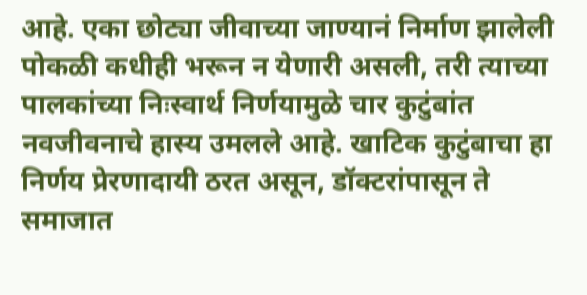आहे. एका छोट्या जीवाच्या जाण्यानं निर्माण झालेली पोकळी कधीही भरून न येणारी असली, तरी त्याच्या पालकांच्या निःस्वार्थ निर्णयामुळे चार कुटुंबांत नवजीवनाचे हास्य उमलले आहे. खाटिक कुटुंबाचा हा निर्णय प्रेरणादायी ठरत असून, डॉक्टरांपासून ते समाजात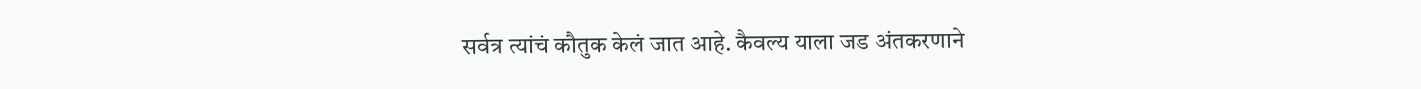सर्वत्र त्यांचं कौतुक केलं जात आहे. कैवल्य याला जड अंतकरणाने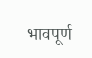भावपूर्ण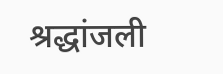श्रद्धांजली